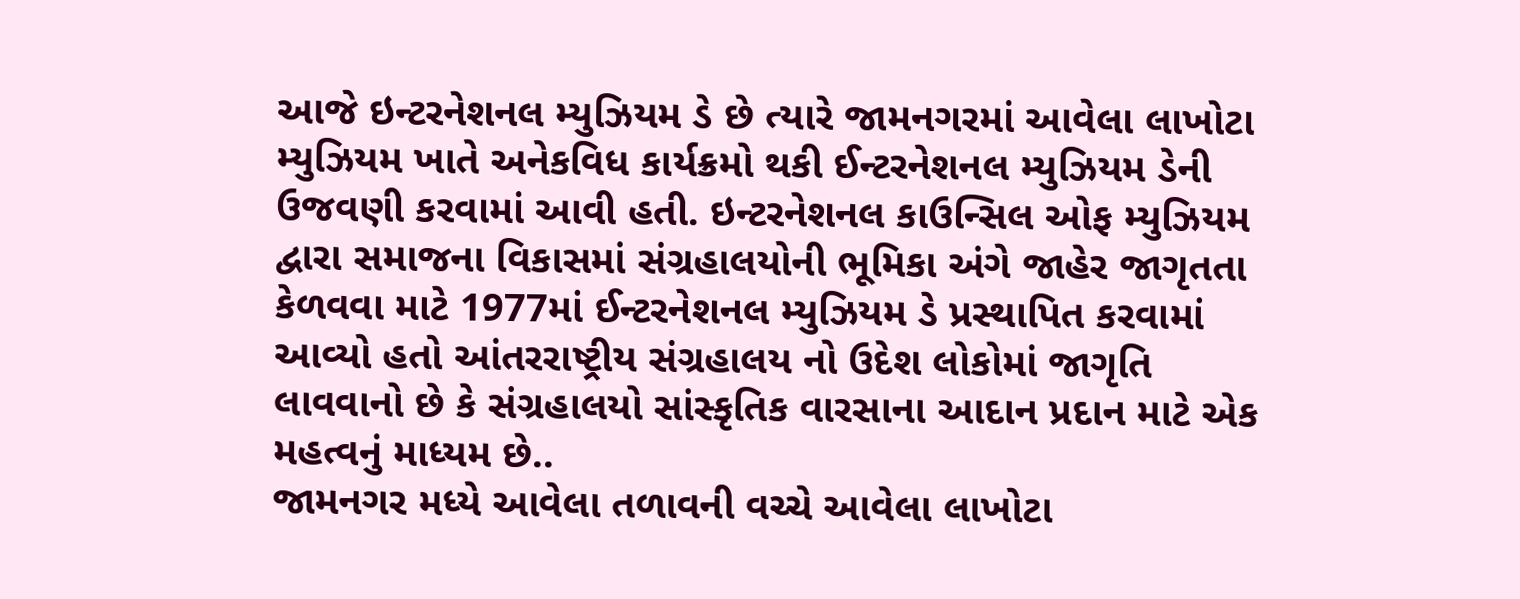આજે ઇન્ટરનેશનલ મ્યુઝિયમ ડે છે ત્યારે જામનગરમાં આવેલા લાખોટા મ્યુઝિયમ ખાતે અનેકવિધ કાર્યક્રમો થકી ઈન્ટરનેશનલ મ્યુઝિયમ ડેની ઉજવણી કરવામાં આવી હતી. ઇન્ટરનેશનલ કાઉન્સિલ ઓફ મ્યુઝિયમ દ્વારા સમાજના વિકાસમાં સંગ્રહાલયોની ભૂમિકા અંગે જાહેર જાગૃતતા કેળવવા માટે 1977માં ઈન્ટરનેશનલ મ્યુઝિયમ ડે પ્રસ્થાપિત કરવામાં આવ્યો હતો આંતરરાષ્ટ્રીય સંગ્રહાલય નો ઉદેશ લોકોમાં જાગૃતિ લાવવાનો છે કે સંગ્રહાલયો સાંસ્કૃતિક વારસાના આદાન પ્રદાન માટે એક મહત્વનું માધ્યમ છે..
જામનગર મધ્યે આવેલા તળાવની વચ્ચે આવેલા લાખોટા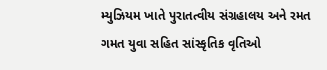મ્યુઝિયમ ખાતે પુરાતત્વીય સંગ્રહાલય અને રમત ગમત યુવા સહિત સાંસ્કૃતિક વૃતિઓ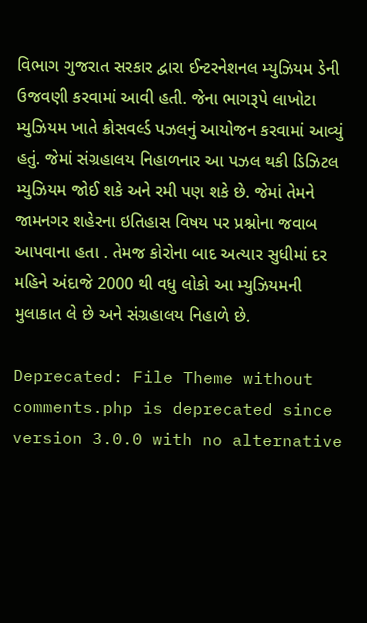વિભાગ ગુજરાત સરકાર દ્વારા ઈન્ટરનેશનલ મ્યુઝિયમ ડેની ઉજવણી કરવામાં આવી હતી. જેના ભાગરૂપે લાખોટા મ્યુઝિયમ ખાતે ક્રોસવર્લ્ડ પઝલનું આયોજન કરવામાં આવ્યું હતું. જેમાં સંગ્રહાલય નિહાળનાર આ પઝલ થકી ડિઝિટલ મ્યુઝિયમ જોઈ શકે અને રમી પણ શકે છે. જેમાં તેમને જામનગર શહેરના ઇતિહાસ વિષય પર પ્રશ્નોના જવાબ આપવાના હતા . તેમજ કોરોના બાદ અત્યાર સુધીમાં દર મહિને અંદાજે 2000 થી વધુ લોકો આ મ્યુઝિયમની મુલાકાત લે છે અને સંગ્રહાલય નિહાળે છે.

Deprecated: File Theme without comments.php is deprecated since version 3.0.0 with no alternative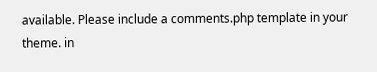available. Please include a comments.php template in your theme. in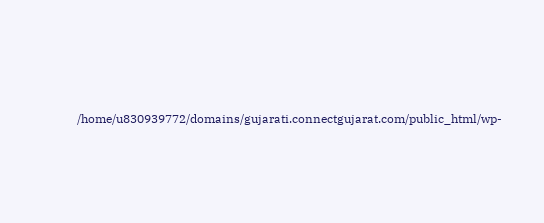/home/u830939772/domains/gujarati.connectgujarat.com/public_html/wp-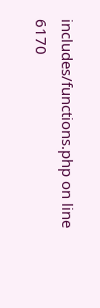includes/functions.php on line 6170